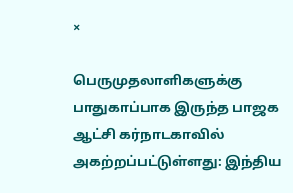×

பெருமுதலாளிகளுக்கு பாதுகாப்பாக இருந்த பாஜக ஆட்சி கர்நாடகாவில் அகற்றப்பட்டுள்ளது: இந்திய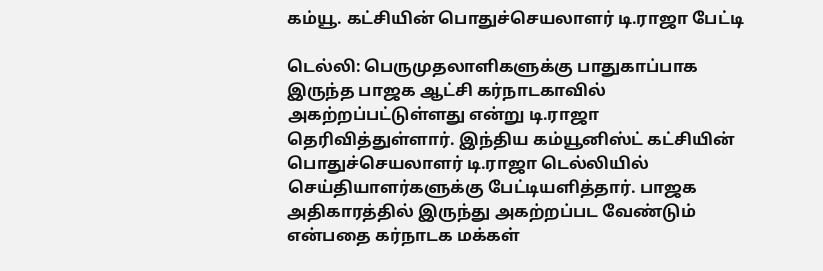கம்யூ. கட்சியின் பொதுச்செயலாளர் டி.ராஜா பேட்டி

டெல்லி: பெருமுதலாளிகளுக்கு பாதுகாப்பாக இருந்த பாஜக ஆட்சி கர்நாடகாவில் அகற்றப்பட்டுள்ளது என்று டி.ராஜா தெரிவித்துள்ளார். இந்திய கம்யூனிஸ்ட் கட்சியின் பொதுச்செயலாளர் டி.ராஜா டெல்லியில் செய்தியாளர்களுக்கு பேட்டியளித்தார். பாஜக அதிகாரத்தில் இருந்து அகற்றப்பட வேண்டும் என்பதை கர்நாடக மக்கள்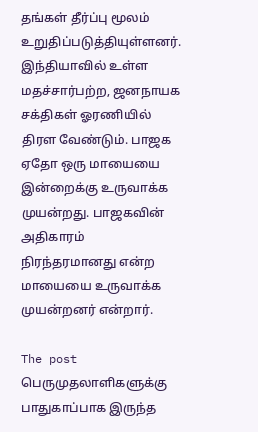தங்கள் தீர்ப்பு மூலம் உறுதிப்படுத்தியுள்ளனர். இந்தியாவில் உள்ள மதச்சார்பற்ற, ஜனநாயக சக்திகள் ஓரணியில் திரள வேண்டும். பாஜக ஏதோ ஒரு மாயையை இன்றைக்கு உருவாக்க முயன்றது. பாஜகவின் அதிகாரம் நிரந்தரமானது என்ற மாயையை உருவாக்க முயன்றனர் என்றார்.

The post பெருமுதலாளிகளுக்கு பாதுகாப்பாக இருந்த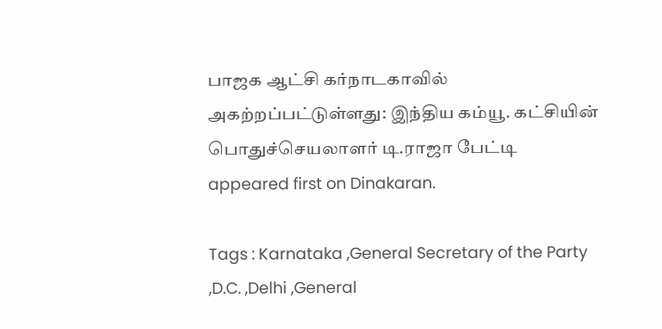பாஜக ஆட்சி கர்நாடகாவில் அகற்றப்பட்டுள்ளது: இந்திய கம்யூ. கட்சியின் பொதுச்செயலாளர் டி.ராஜா பேட்டி appeared first on Dinakaran.

Tags : Karnataka ,General Secretary of the Party ,D.C. ,Delhi ,General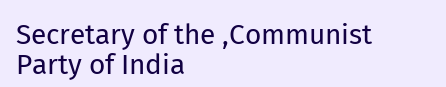Secretary of the ,Communist Party of India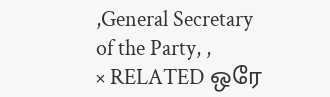,General Secretary of the Party, ,
× RELATED ஒரே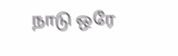நாடு ஒரே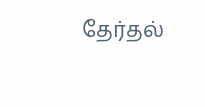தேர்தல்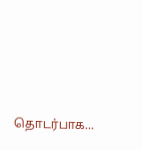தொடர்பாக...